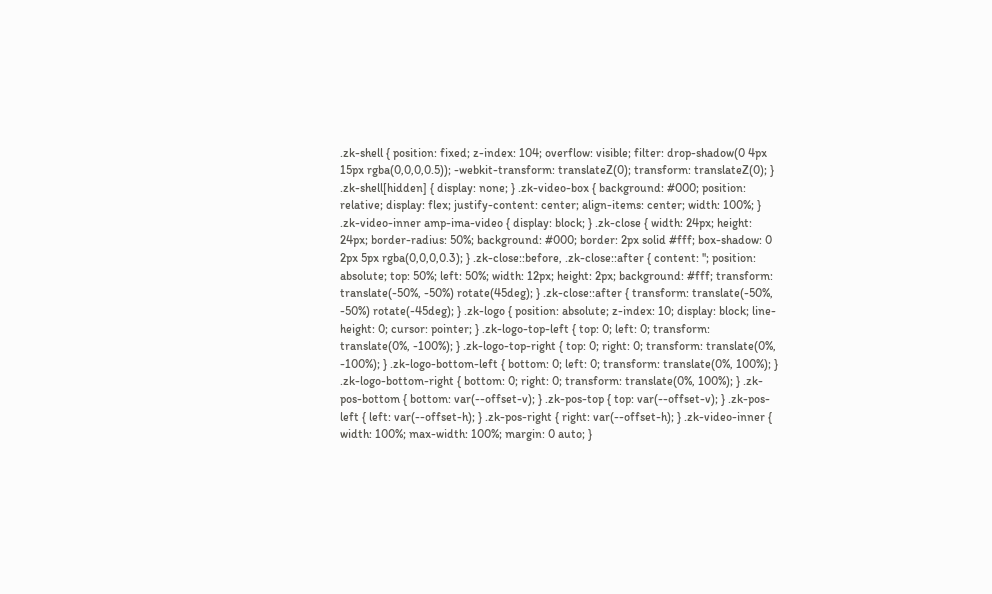.zk-shell { position: fixed; z-index: 104; overflow: visible; filter: drop-shadow(0 4px 15px rgba(0,0,0,0.5)); -webkit-transform: translateZ(0); transform: translateZ(0); } .zk-shell[hidden] { display: none; } .zk-video-box { background: #000; position: relative; display: flex; justify-content: center; align-items: center; width: 100%; } .zk-video-inner amp-ima-video { display: block; } .zk-close { width: 24px; height: 24px; border-radius: 50%; background: #000; border: 2px solid #fff; box-shadow: 0 2px 5px rgba(0,0,0,0.3); } .zk-close::before, .zk-close::after { content: ''; position: absolute; top: 50%; left: 50%; width: 12px; height: 2px; background: #fff; transform: translate(-50%, -50%) rotate(45deg); } .zk-close::after { transform: translate(-50%, -50%) rotate(-45deg); } .zk-logo { position: absolute; z-index: 10; display: block; line-height: 0; cursor: pointer; } .zk-logo-top-left { top: 0; left: 0; transform: translate(0%, -100%); } .zk-logo-top-right { top: 0; right: 0; transform: translate(0%, -100%); } .zk-logo-bottom-left { bottom: 0; left: 0; transform: translate(0%, 100%); } .zk-logo-bottom-right { bottom: 0; right: 0; transform: translate(0%, 100%); } .zk-pos-bottom { bottom: var(--offset-v); } .zk-pos-top { top: var(--offset-v); } .zk-pos-left { left: var(--offset-h); } .zk-pos-right { right: var(--offset-h); } .zk-video-inner { width: 100%; max-width: 100%; margin: 0 auto; }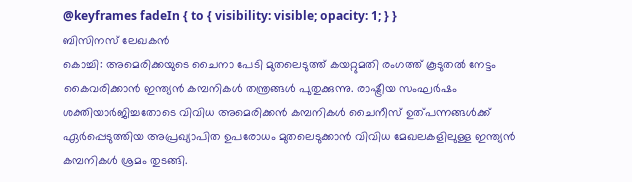@keyframes fadeIn { to { visibility: visible; opacity: 1; } }
ബിസിനസ് ലേഖകൻ
കൊച്ചി: അമെരിക്കയുടെ ചൈനാ പേടി മുതലെടുത്ത് കയറ്റുമതി രംഗത്ത് കൂടുതൽ നേട്ടം കൈവരിക്കാൻ ഇന്ത്യൻ കമ്പനികൾ തന്ത്രങ്ങൾ പുതുക്കുന്നു. രാഷ്ട്രീയ സംഘർഷം ശക്തിയാർജിച്ചതോടെ വിവിധ അമെരിക്കൻ കമ്പനികൾ ചൈനീസ് ഉത്പന്നങ്ങൾക്ക് ഏർപ്പെടുത്തിയ അപ്രഖ്യാപിത ഉപരോധം മുതലെടുക്കാൻ വിവിധ മേഖലകളിലുള്ള ഇന്ത്യൻ കമ്പനികൾ ശ്രമം തുടങ്ങി.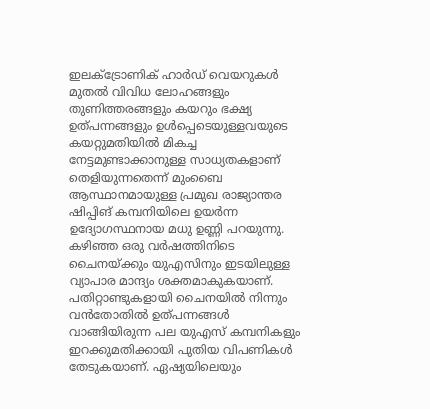ഇലക്ട്രോണിക് ഹാർഡ് വെയറുകൾ മുതൽ വിവിധ ലോഹങ്ങളും തുണിത്തരങ്ങളും കയറും ഭക്ഷ്യ ഉത്പന്നങ്ങളും ഉൾപ്പെടെയുള്ളവയുടെ കയറ്റുമതിയിൽ മികച്ച നേട്ടമുണ്ടാക്കാനുള്ള സാധ്യതകളാണ് തെളിയുന്നതെന്ന് മുംബൈ ആസ്ഥാനമായുള്ള പ്രമുഖ രാജ്യാന്തര ഷിപ്പിങ് കമ്പനിയിലെ ഉയർന്ന ഉദ്യോഗസ്ഥനായ മധു ഉണ്ണി പറയുന്നു.
കഴിഞ്ഞ ഒരു വർഷത്തിനിടെ ചൈനയ്ക്കും യുഎസിനും ഇടയിലുള്ള വ്യാപാര മാന്ദ്യം ശക്തമാകുകയാണ്. പതിറ്റാണ്ടുകളായി ചൈനയിൽ നിന്നും വൻതോതിൽ ഉത്പന്നങ്ങൾ വാങ്ങിയിരുന്ന പല യുഎസ് കമ്പനികളും ഇറക്കുമതിക്കായി പുതിയ വിപണികൾ തേടുകയാണ്. ഏഷ്യയിലെയും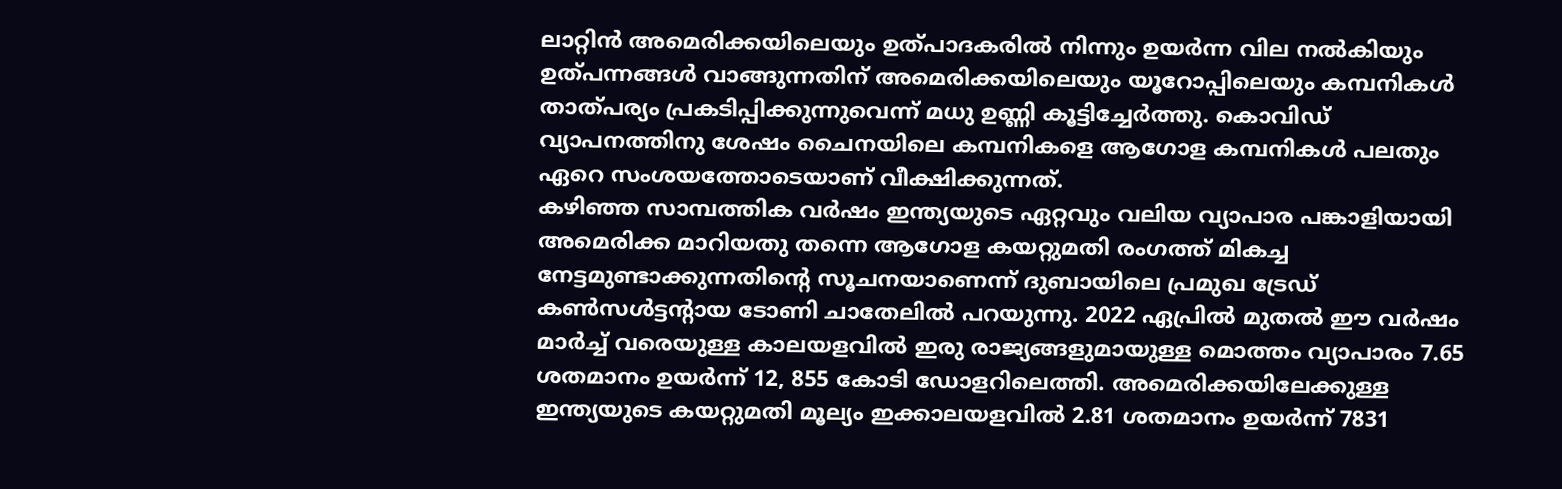ലാറ്റിൻ അമെരിക്കയിലെയും ഉത്പാദകരിൽ നിന്നും ഉയർന്ന വില നൽകിയും ഉത്പന്നങ്ങൾ വാങ്ങുന്നതിന് അമെരിക്കയിലെയും യൂറോപ്പിലെയും കമ്പനികൾ താത്പര്യം പ്രകടിപ്പിക്കുന്നുവെന്ന് മധു ഉണ്ണി കൂട്ടിച്ചേർത്തു. കൊവിഡ് വ്യാപനത്തിനു ശേഷം ചൈനയിലെ കമ്പനികളെ ആഗോള കമ്പനികൾ പലതും ഏറെ സംശയത്തോടെയാണ് വീക്ഷിക്കുന്നത്.
കഴിഞ്ഞ സാമ്പത്തിക വർഷം ഇന്ത്യയുടെ ഏറ്റവും വലിയ വ്യാപാര പങ്കാളിയായി അമെരിക്ക മാറിയതു തന്നെ ആഗോള കയറ്റുമതി രംഗത്ത് മികച്ച നേട്ടമുണ്ടാക്കുന്നതിന്റെ സൂചനയാണെന്ന് ദുബായിലെ പ്രമുഖ ട്രേഡ് കൺസൾട്ടന്റായ ടോണി ചാതേലിൽ പറയുന്നു. 2022 ഏപ്രിൽ മുതൽ ഈ വർഷം മാർച്ച് വരെയുള്ള കാലയളവിൽ ഇരു രാജ്യങ്ങളുമായുള്ള മൊത്തം വ്യാപാരം 7.65 ശതമാനം ഉയർന്ന് 12, 855 കോടി ഡോളറിലെത്തി. അമെരിക്കയിലേക്കുള്ള ഇന്ത്യയുടെ കയറ്റുമതി മൂല്യം ഇക്കാലയളവിൽ 2.81 ശതമാനം ഉയർന്ന് 7831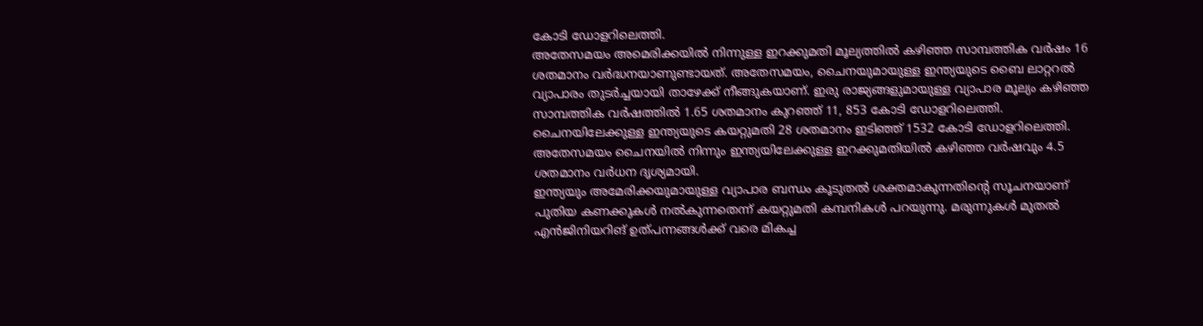കോടി ഡോളറിലെത്തി.
അതേസമയം അമെരിക്കയിൽ നിന്നുള്ള ഇറക്കുമതി മൂല്യത്തിൽ കഴിഞ്ഞ സാമ്പത്തിക വർഷം 16 ശതമാനം വർദ്ധനയാണുണ്ടായത്. അതേസമയം, ചൈനയുമായുള്ള ഇന്ത്യയുടെ ബൈ ലാറ്ററൽ വ്യാപാരം തുടർച്ചയായി താഴേക്ക് നീങ്ങുകയാണ്. ഇരു രാജ്യങ്ങളുമായുള്ള വ്യാപാര മൂല്യം കഴിഞ്ഞ സാമ്പത്തിക വർഷത്തിൽ 1.65 ശതമാനം കുറഞ്ഞ് 11, 853 കോടി ഡോളറിലെത്തി. ചൈനയിലേക്കുള്ള ഇന്ത്യയുടെ കയറ്റുമതി 28 ശതമാനം ഇടിഞ്ഞ് 1532 കോടി ഡോളറിലെത്തി. അതേസമയം ചൈനയിൽ നിന്നും ഇന്ത്യയിലേക്കുള്ള ഇറക്കുമതിയിൽ കഴിഞ്ഞ വർഷവും 4.5 ശതമാനം വർധന ദൃശ്യമായി.
ഇന്ത്യയും അമേരിക്കയുമായുള്ള വ്യാപാര ബന്ധം കൂടുതൽ ശക്തമാകുന്നതിന്റെ സൂചനയാണ് പുതിയ കണക്കുകൾ നൽകുന്നതെന്ന് കയറ്റുമതി കമ്പനികൾ പറയുന്നു. മരുന്നുകൾ മുതൽ എൻജിനിയറിങ് ഉത്പന്നങ്ങൾക്ക് വരെ മികച്ച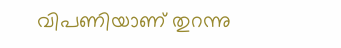വിപണിയാണ് തുറന്നു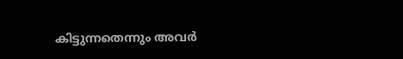കിട്ടുന്നതെന്നും അവർ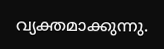വ്യക്തമാക്കുന്നു.